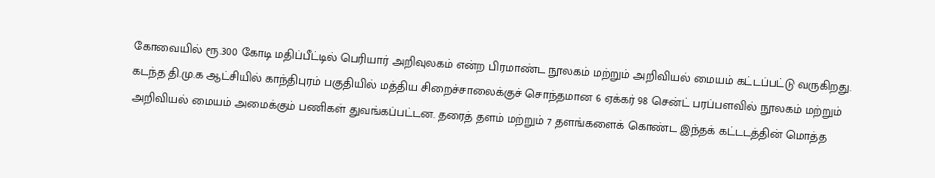கோவையில் ரூ.300 கோடி மதிப்பீட்டில் பெரியார் அறிவுலகம் என்ற பிரமாண்ட நூலகம் மற்றும் அறிவியல் மையம் கட்டப்பட்டு வருகிறது. கடந்த தி.மு.க ஆட்சியில் காந்திபுரம் பகுதியில் மத்திய சிறைச்சாலைக்குச் சொந்தமான 6 ஏக்கர் 98 சென்ட் பரப்பளவில் நூலகம் மற்றும் அறிவியல் மையம் அமைக்கும் பணிகள் துவங்கப்பட்டன. தரைத் தளம் மற்றும் 7 தளங்களைக் கொண்ட இந்தக் கட்டடத்தின் மொத்த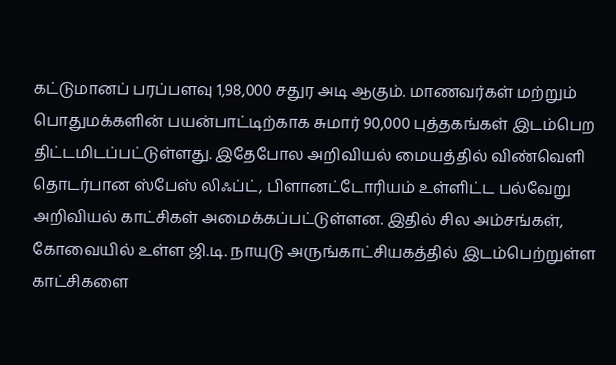கட்டுமானப் பரப்பளவு 1,98,000 சதுர அடி ஆகும். மாணவர்கள் மற்றும் பொதுமக்களின் பயன்பாட்டிற்காக சுமார் 90,000 புத்தகங்கள் இடம்பெற திட்டமிடப்பட்டுள்ளது. இதேபோல அறிவியல் மையத்தில் விண்வெளி தொடர்பான ஸ்பேஸ் லிஃப்ட், பிளானட்டோரியம் உள்ளிட்ட பல்வேறு அறிவியல் காட்சிகள் அமைக்கப்பட்டுள்ளன. இதில் சில அம்சங்கள், கோவையில் உள்ள ஜி.டி. நாயுடு அருங்காட்சியகத்தில் இடம்பெற்றுள்ள காட்சிகளை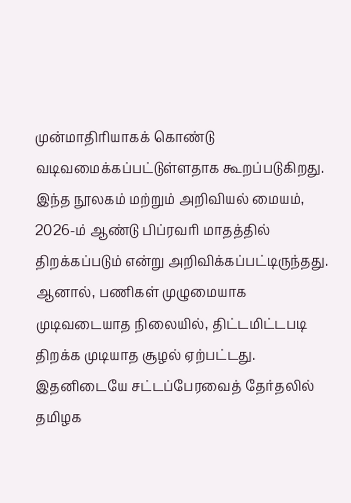முன்மாதிரியாகக் கொண்டு வடிவமைக்கப்பட்டுள்ளதாக கூறப்படுகிறது. இந்த நூலகம் மற்றும் அறிவியல் மையம், 2026-ம் ஆண்டு பிப்ரவரி மாதத்தில் திறக்கப்படும் என்று அறிவிக்கப்பட்டிருந்தது. ஆனால், பணிகள் முழுமையாக முடிவடையாத நிலையில், திட்டமிட்டபடி திறக்க முடியாத சூழல் ஏற்பட்டது. இதனிடையே சட்டப்பேரவைத் தேர்தலில் தமிழக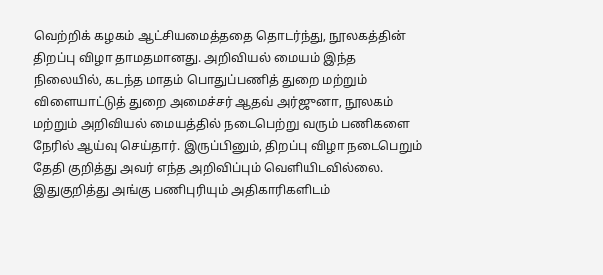வெற்றிக் கழகம் ஆட்சியமைத்ததை தொடர்ந்து, நூலகத்தின் திறப்பு விழா தாமதமானது. அறிவியல் மையம் இந்த நிலையில், கடந்த மாதம் பொதுப்பணித் துறை மற்றும் விளையாட்டுத் துறை அமைச்சர் ஆதவ் அர்ஜுனா, நூலகம் மற்றும் அறிவியல் மையத்தில் நடைபெற்று வரும் பணிகளை நேரில் ஆய்வு செய்தார். இருப்பினும், திறப்பு விழா நடைபெறும் தேதி குறித்து அவர் எந்த அறிவிப்பும் வெளியிடவில்லை. இதுகுறித்து அங்கு பணிபுரியும் அதிகாரிகளிடம்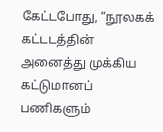கேட்டபோது, “நூலகக் கட்டடத்தின் அனைத்து முக்கிய கட்டுமானப் பணிகளும்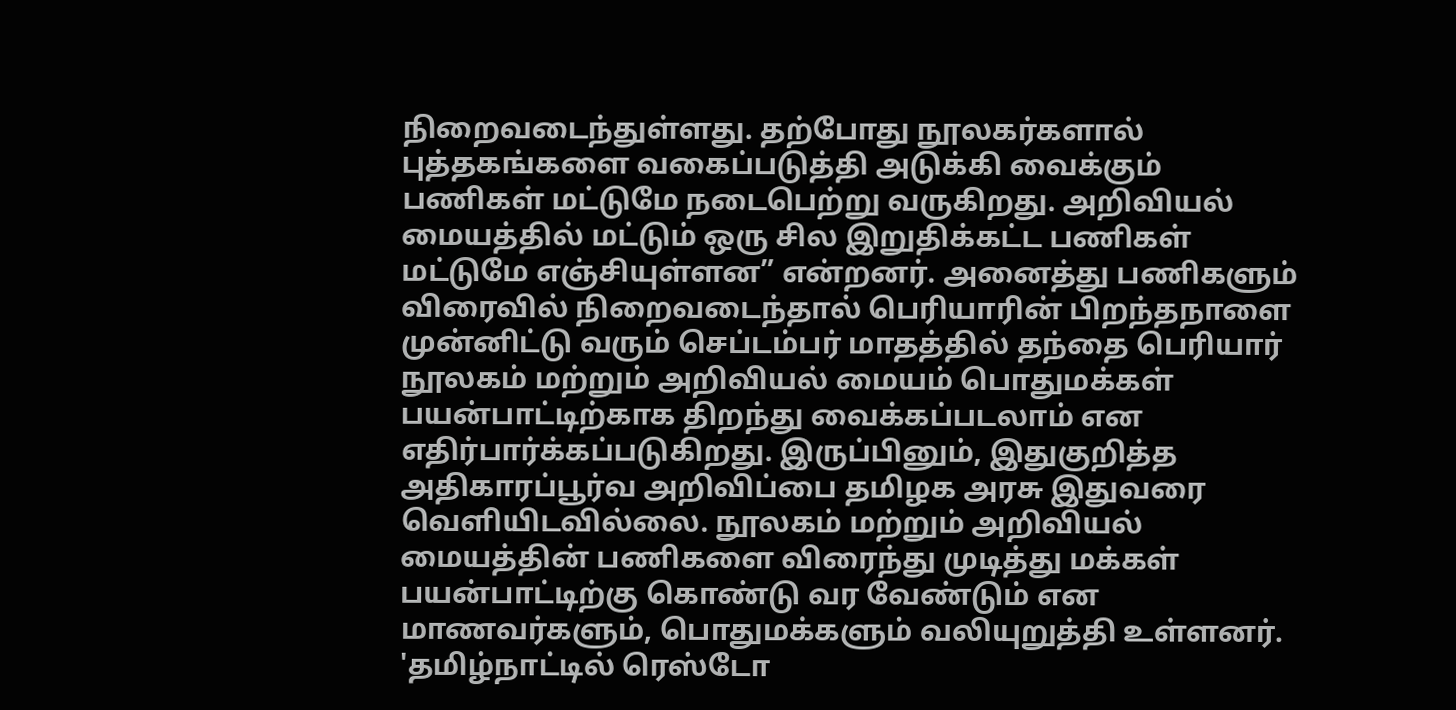நிறைவடைந்துள்ளது. தற்போது நூலகர்களால் புத்தகங்களை வகைப்படுத்தி அடுக்கி வைக்கும் பணிகள் மட்டுமே நடைபெற்று வருகிறது. அறிவியல் மையத்தில் மட்டும் ஒரு சில இறுதிக்கட்ட பணிகள் மட்டுமே எஞ்சியுள்ளன” என்றனர். அனைத்து பணிகளும் விரைவில் நிறைவடைந்தால் பெரியாரின் பிறந்தநாளை முன்னிட்டு வரும் செப்டம்பர் மாதத்தில் தந்தை பெரியார் நூலகம் மற்றும் அறிவியல் மையம் பொதுமக்கள் பயன்பாட்டிற்காக திறந்து வைக்கப்படலாம் என எதிர்பார்க்கப்படுகிறது. இருப்பினும், இதுகுறித்த அதிகாரப்பூர்வ அறிவிப்பை தமிழக அரசு இதுவரை வெளியிடவில்லை. நூலகம் மற்றும் அறிவியல் மையத்தின் பணிகளை விரைந்து முடித்து மக்கள் பயன்பாட்டிற்கு கொண்டு வர வேண்டும் என மாணவர்களும், பொதுமக்களும் வலியுறுத்தி உள்ளனர். 'தமிழ்நாட்டில் ரெஸ்டோ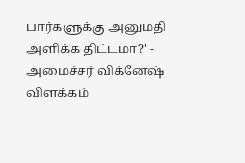பார்களுக்கு அனுமதி அளிக்க திட்டமா?' - அமைச்சர் விக்னேஷ் விளக்கம்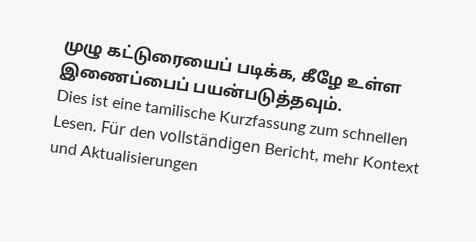முழு கட்டுரையைப் படிக்க, கீழே உள்ள இணைப்பைப் பயன்படுத்தவும்.
Dies ist eine tamilische Kurzfassung zum schnellen Lesen. Für den vollständigen Bericht, mehr Kontext und Aktualisierungen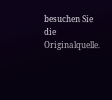besuchen Sie die Originalquelle.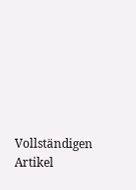Vollständigen Artikel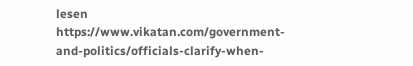lesen
https://www.vikatan.com/government-and-politics/officials-clarify-when-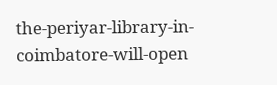the-periyar-library-in-coimbatore-will-open